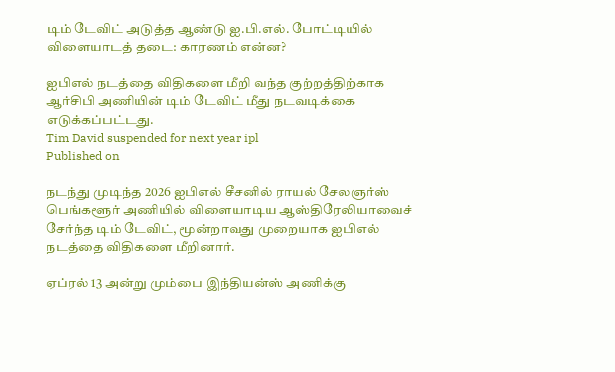டிம் டேவிட் அடுத்த ஆண்டு ஐ.பி.எல். போட்டியில் விளையாடத் தடை: காரணம் என்ன?

ஐபிஎல் நடத்தை விதிகளை மீறி வந்த குற்றத்திற்காக ஆர்சிபி அணியின் டிம் டேவிட் மீது நடவடிக்கை எடுக்கப்பட்டது.
Tim David suspended for next year ipl
Published on

நடந்து முடிந்த 2026 ஐபிஎல் சீசனில் ராயல் சேலஞர்ஸ் பெங்களூர் அணியில் விளையாடிய ஆஸ்திரேலியாவைச் சேர்ந்த டிம் டேவிட், மூன்றாவது முறையாக ஐபிஎல் நடத்தை விதிகளை மீறினார்.

ஏப்ரல் 13 அன்று மும்பை இந்தியன்ஸ் அணிக்கு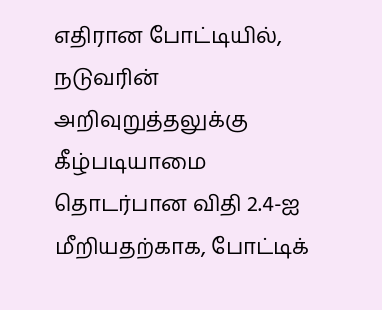எதிரான போட்டியில், நடுவரின் அறிவுறுத்தலுக்கு கீழ்படியாமை தொடர்பான விதி 2.4-ஐ மீறியதற்காக, போட்டிக்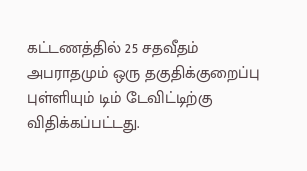கட்டணத்தில் 25 சதவீதம் அபராதமும் ஒரு தகுதிக்குறைப்பு புள்ளியும் டிம் டேவிட்டிற்கு விதிக்கப்பட்டது.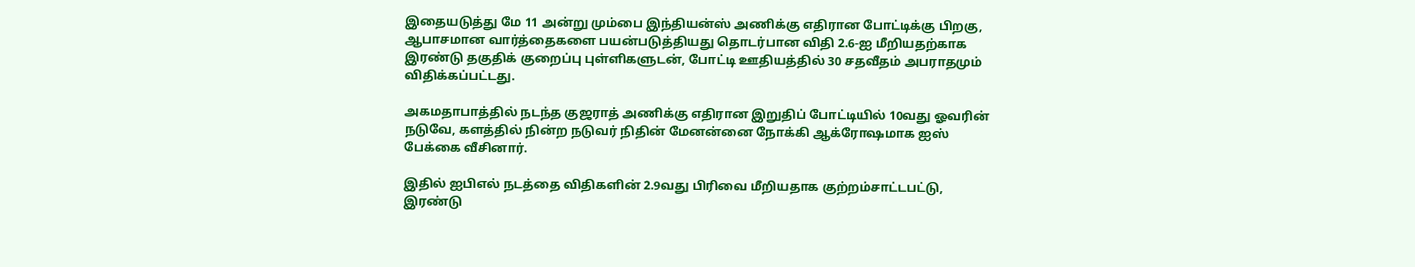இதையடுத்து மே 11 அன்று மும்பை இந்தியன்ஸ் அணிக்கு எதிரான போட்டிக்கு பிறகு, ஆபாசமான வார்த்தைகளை பயன்படுத்தியது தொடர்பான விதி 2.6-ஐ மீறியதற்காக இரண்டு தகுதிக் குறைப்பு புள்ளிகளுடன், போட்டி ஊதியத்தில் 30 சதவீதம் அபராதமும் விதிக்கப்பட்டது.

அகமதாபாத்தில் நடந்த குஜராத் அணிக்கு எதிரான இறுதிப் போட்டியில் 10வது ஓவரின் நடுவே, களத்தில் நின்ற நடுவர் நிதின் மேனன்னை நோக்கி ஆக்ரோஷமாக ஐஸ் பேக்கை வீசினார்.

இதில் ஐபிஎல் நடத்தை விதிகளின் 2.9வது பிரிவை மீறியதாக குற்றம்சாட்டபட்டு, இரண்டு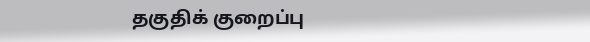தகுதிக் குறைப்பு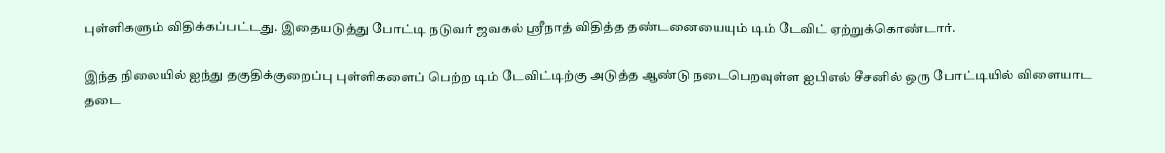புள்ளிகளும் விதிக்கப்பட்டது. இதையடுத்து போட்டி நடுவர் ஜவகல் ஸ்ரீநாத் விதித்த தண்டனையையும் டிம் டேவிட் ஏற்றுக்கொண்டார்.

இந்த நிலையில் ஐந்து தகுதிக்குறைப்பு புள்ளிகளைப் பெற்ற டிம் டேவிட்டிற்கு அடுத்த ஆண்டு நடைபெறவுள்ள ஐபிஎல் சீசனில் ஒரு போட்டியில் விளையாட தடை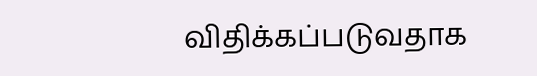விதிக்கப்படுவதாக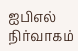ஐபிஎல் நிர்வாகம்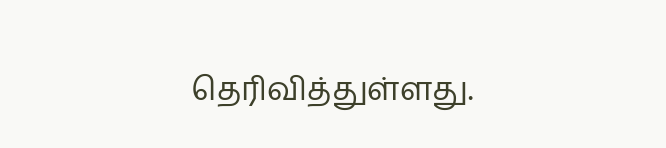தெரிவித்துள்ளது.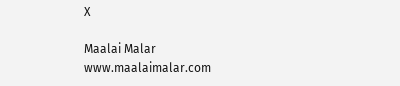X

Maalai Malar
www.maalaimalar.com